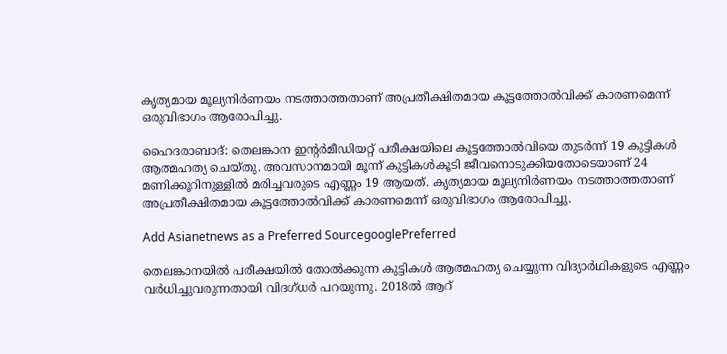കൃത്യമായ മൂല്യനിര്‍ണയം നടത്താത്തതാണ് അപ്രതീക്ഷിതമായ കൂട്ടത്തോല്‍വിക്ക് കാരണമെന്ന് ഒരുവിഭാഗം ആരോപിച്ചു.

ഹൈദരാബാദ്: തെലങ്കാന ഇന്‍റര്‍മീഡിയറ്റ് പരീക്ഷയിലെ കൂട്ടത്തോല്‍വിയെ തുടര്‍ന്ന് 19 കുട്ടികള്‍ ആത്മഹത്യ ചെയ്തു. അവസാനമായി മൂന്ന് കുട്ടികള്‍കൂടി ജീവനൊടുക്കിയതോടെയാണ് 24 മണിക്കൂറിനുള്ളില്‍ മരിച്ചവരുടെ എണ്ണം 19 ആയത്. കൃത്യമായ മൂല്യനിര്‍ണയം നടത്താത്തതാണ് അപ്രതീക്ഷിതമായ കൂട്ടത്തോല്‍വിക്ക് കാരണമെന്ന് ഒരുവിഭാഗം ആരോപിച്ചു.

Add Asianetnews as a Preferred SourcegooglePreferred

തെലങ്കാനയില്‍ പരീക്ഷയില്‍ തോല്‍ക്കുന്ന കുട്ടികള്‍ ആത്മഹത്യ ചെയ്യുന്ന വിദ്യാര്‍ഥികളുടെ എണ്ണം വര്‍ധിച്ചുവരുന്നതായി വിദഗ്ധര്‍ പറയുന്നു. 2018ല്‍ ആറ്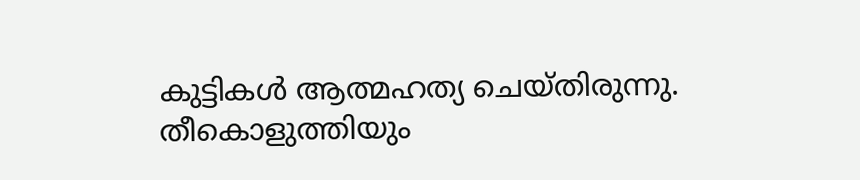കുട്ടികള്‍ ആത്മഹത്യ ചെയ്തിരുന്നു. തീകൊളുത്തിയും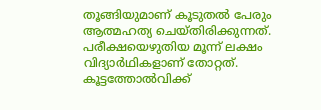തൂങ്ങിയുമാണ് കൂടുതല്‍ പേരും ആത്മഹത്യ ചെയ്തിരിക്കുന്നത്.
പരീക്ഷയെഴുതിയ മൂന്ന് ലക്ഷം വിദ്യാര്‍ഥികളാണ് തോറ്റത്. കൂട്ടത്തോല്‍വിക്ക്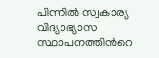പിന്നില്‍ സ്വകാര്യ വിദ്യാഭ്യാസ സ്ഥാപനത്തിന്‍റെ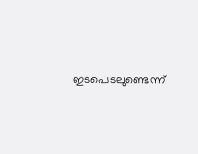ഇടപെടലുണ്ടെന്ന്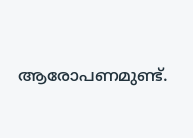ആരോപണമുണ്ട്.